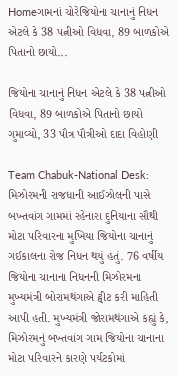Homeગામનાં ચોરેજિયોના ચાનાનું નિધન એટલે કે 38 પત્નીઓ વિધવા, 89 બાળકોએ પિતાનો છાયો...

જિયોના ચાનાનું નિધન એટલે કે 38 પત્નીઓ વિધવા, 89 બાળકોએ પિતાનો છાયો ગુમાવ્યો, 33 પૌત્ર પૌત્રીઓ દાદા વિહોણી

Team Chabuk-National Desk: મિઝોરમની રાજધાની આઈઝોલની પાસે બખ્તવાંગ ગામમાં રહેનારા દુનિયાના સૌથી મોટા પરિવારના મુખિયા જિયોના ચાનાનું ગઈકાલના રોજ નિધન થયું હતું. 76 વર્ષીય જિયોના ચાનાના નિધનની મિઝોરમના મુખ્યમંત્રી બોરામથંગાએ ટ્વીટ કરી માહિતી આપી હતી. મુખ્યમંત્રી જોરામથંગાએ કહ્યું કે, મિઝોરમનું બખ્તવાંગ ગામ જિયોના ચાનાના મોટા પરિવારને કારણે પર્યટકોમાં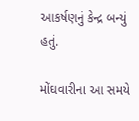આકર્ષણનું કેન્દ્ર બન્યું હતું.

મોંઘવારીના આ સમયે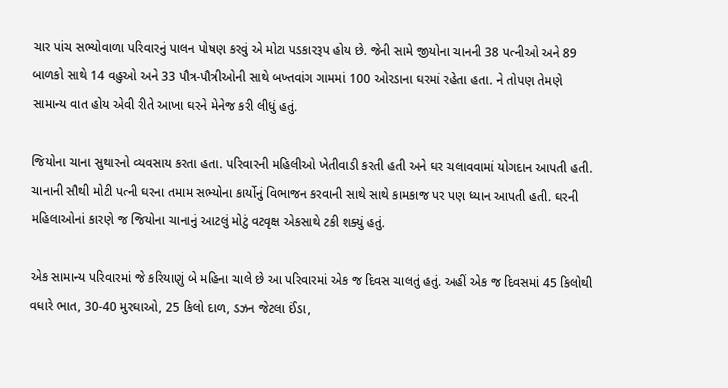ચાર પાંચ સભ્યોવાળા પરિવારનું પાલન પોષણ કરવું એ મોટા પડકારરૂપ હોય છે. જેની સામે જીયોના ચાનની 38 પત્નીઓ અને 89 બાળકો સાથે 14 વહુઓ અને 33 પૌત્ર-પૌત્રીઓની સાથે બખ્તવાંગ ગામમાં 100 ઓરડાના ઘરમાં રહેતા હતા. ને તોપણ તેમણે સામાન્ય વાત હોય એવી રીતે આખા ઘરને મેનેજ કરી લીધું હતું.

જિયોના ચાના સુથારનો વ્યવસાય કરતા હતા. પરિવારની મહિલીઓ ખેતીવાડી કરતી હતી અને ઘર ચલાવવામાં યોગદાન આપતી હતી. ચાનાની સૌથી મોટી પત્ની ઘરના તમામ સભ્યોના કાર્યોનું વિભાજન કરવાની સાથે સાથે કામકાજ પર પણ ધ્યાન આપતી હતી. ઘરની મહિલાઓનાં કારણે જ જિયોના ચાનાનું આટલું મોટું વટવૃક્ષ એકસાથે ટકી શક્યું હતું.

એક સામાન્ય પરિવારમાં જે કરિયાણું બે મહિના ચાલે છે આ પરિવારમાં એક જ દિવસ ચાલતું હતું. અહીં એક જ દિવસમાં 45 કિલોથી વધારે ભાત, 30-40 મુરઘાઓ, 25 કિલો દાળ, ડઝન જેટલા ઈંડા,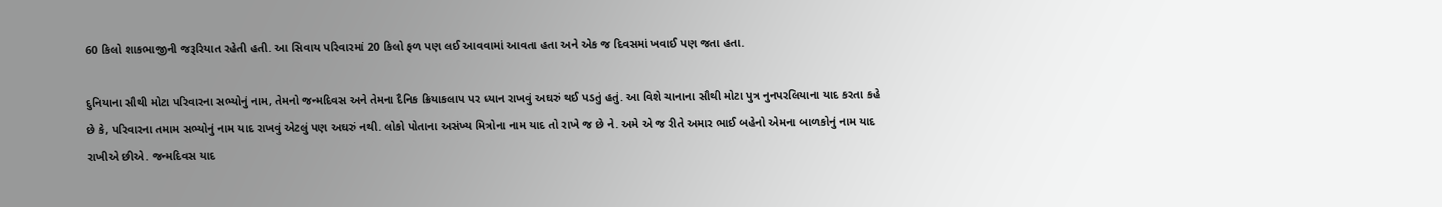60 કિલો શાકભાજીની જરૂરિયાત રહેતી હતી. આ સિવાય પરિવારમાં 20 કિલો ફળ પણ લઈ આવવામાં આવતા હતા અને એક જ દિવસમાં ખવાઈ પણ જતા હતા.

દુનિયાના સૌથી મોટા પરિવારના સભ્યોનું નામ, તેમનો જન્મદિવસ અને તેમના દૈનિક ક્રિયાકલાપ પર ધ્યાન રાખવું અઘરું થઈ પડતું હતું. આ વિશે ચાનાના સૌથી મોટા પુત્ર નુનપરલિયાના યાદ કરતા કહે છે કે, પરિવારના તમામ સભ્યોનું નામ યાદ રાખવું એટલું પણ અઘરું નથી. લોકો પોતાના અસંખ્ય મિત્રોના નામ યાદ તો રાખે જ છે ને. અમે એ જ રીતે અમાર ભાઈ બહેનો એમના બાળકોનું નામ યાદ રાખીએ છીએ. જન્મદિવસ યાદ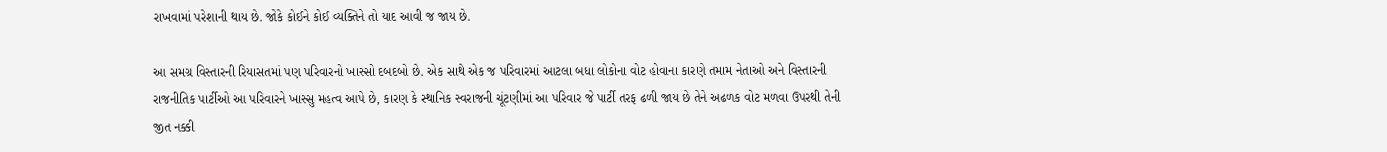રાખવામાં પરેશાની થાય છે. જોકે કોઈને કોઈ વ્યક્તિને તો યાદ આવી જ જાય છે.

આ સમગ્ર વિસ્તારની રિયાસતમાં પણ પરિવારનો ખાસ્સો દબદબો છે. એક સાથે એક જ પરિવારમાં આટલા બધા લોકોના વોટ હોવાના કારણે તમામ નેતાઓ અને વિસ્તારની રાજનીતિક પાર્ટીઓ આ પરિવારને ખાસ્સુ મહત્વ આપે છે, કારણ કે સ્થાનિક સ્વરાજની ચૂંટણીમાં આ પરિવાર જે પાર્ટી તરફ ઢળી જાય છે તેને અઢળક વોટ મળવા ઉપરથી તેની જીત નક્કી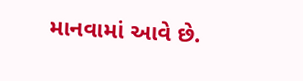માનવામાં આવે છે.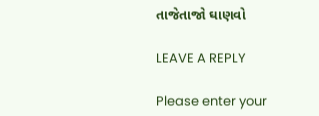તાજેતાજો ઘાણવો

LEAVE A REPLY

Please enter your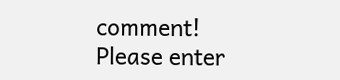comment!
Please enter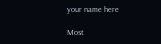your name here

Most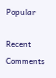Popular

Recent Comments